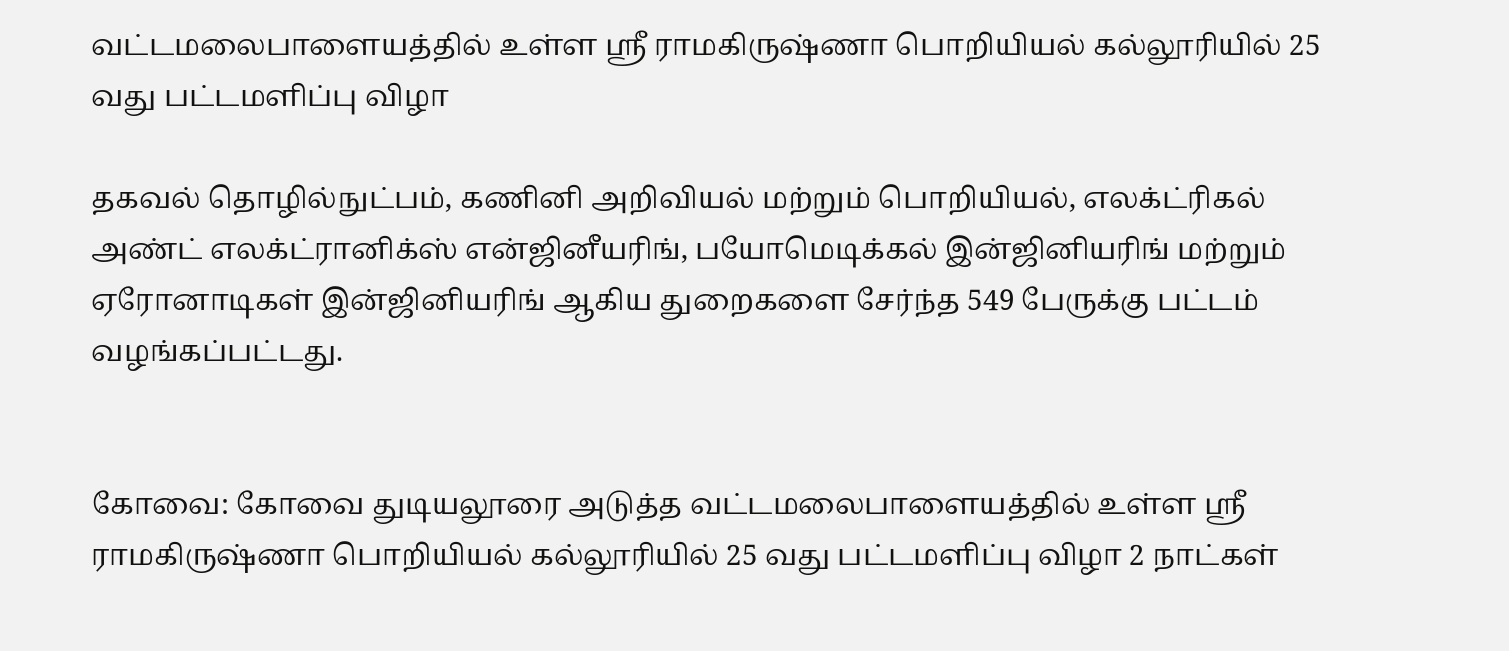வட்டமலைபாளையத்தில் உள்ள ஸ்ரீ ராமகிருஷ்ணா பொறியியல் கல்லூரியில் 25 வது பட்டமளிப்பு விழா

தகவல் தொழில்நுட்பம், கணினி அறிவியல் மற்றும் பொறியியல், எலக்ட்ரிகல் அண்ட் எலக்ட்ரானிக்ஸ் என்ஜினீயரிங், பயோமெடிக்கல் இன்ஜினியரிங் மற்றும் ஏரோனாடிகள் இன்ஜினியரிங் ஆகிய துறைகளை சேர்ந்த 549 பேருக்கு பட்டம் வழங்கப்பட்டது.


கோவை: கோவை துடியலூரை அடுத்த வட்டமலைபாளையத்தில் உள்ள ஸ்ரீ ராமகிருஷ்ணா பொறியியல் கல்லூரியில் 25 வது பட்டமளிப்பு விழா 2 நாட்கள்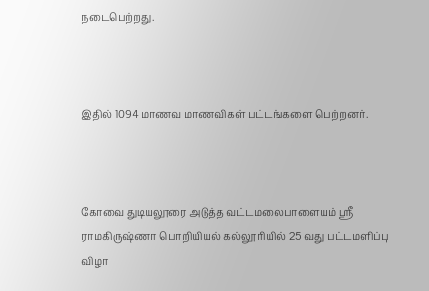நடைபெற்றது.



இதில் 1094 மாணவ மாணவிகள் பட்டங்களை பெற்றனர்.



கோவை துடியலூரை அடுத்த வட்டமலைபாளையம் ஸ்ரீ ராமகிருஷ்ணா பொறியியல் கல்லூரியில் 25 வது பட்டமளிப்பு விழா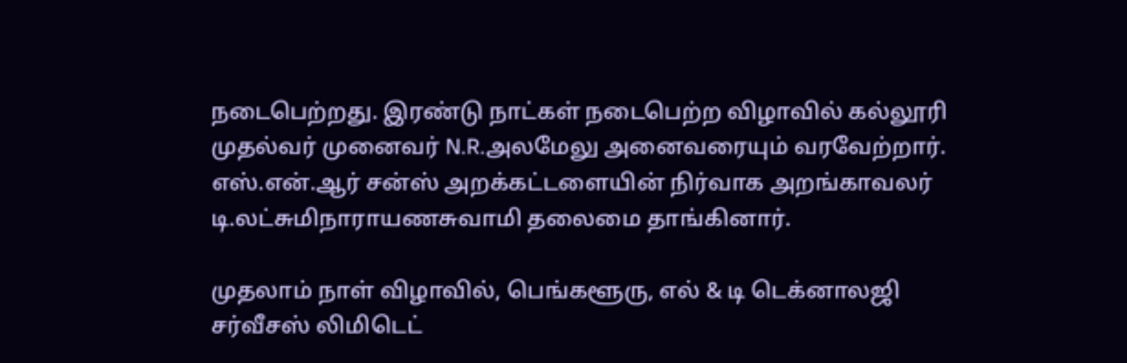நடைபெற்றது. இரண்டு நாட்கள் நடைபெற்ற விழாவில் கல்லூரி முதல்வர் முனைவர் N.R.அலமேலு அனைவரையும் வரவேற்றார். எஸ்.என்.ஆர் சன்ஸ் அறக்கட்டளையின் நிர்வாக அறங்காவலர் டி.லட்சுமிநாராயணசுவாமி தலைமை தாங்கினார்.

முதலாம் நாள் விழாவில், பெங்களூரு, எல் & டி டெக்னாலஜி சர்வீசஸ் லிமிடெட்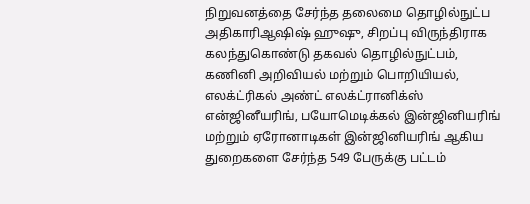நிறுவனத்தை சேர்ந்த தலைமை தொழில்நுட்ப அதிகாரிஆஷிஷ் ஹுஷு, சிறப்பு விருந்திராக கலந்துகொண்டு தகவல் தொழில்நுட்பம், கணினி அறிவியல் மற்றும் பொறியியல், எலக்ட்ரிகல் அண்ட் எலக்ட்ரானிக்ஸ் என்ஜினீயரிங், பயோமெடிக்கல் இன்ஜினியரிங் மற்றும் ஏரோனாடிகள் இன்ஜினியரிங் ஆகிய துறைகளை சேர்ந்த 549 பேருக்கு பட்டம்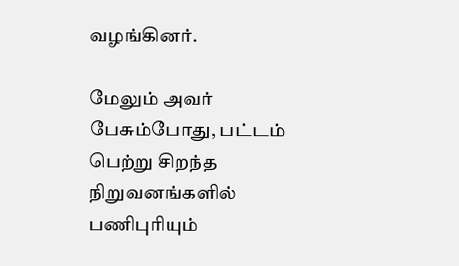வழங்கினர்.

மேலும் அவர் பேசும்போது, பட்டம் பெற்று சிறந்த நிறுவனங்களில் பணிபுரியும்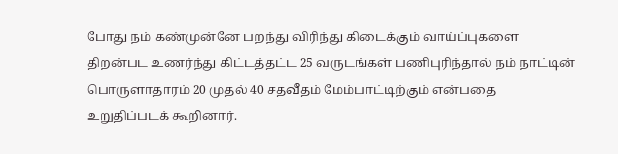போது நம் கண்முன்னே பறந்து விரிந்து கிடைக்கும் வாய்ப்புகளை திறன்பட உணர்ந்து கிட்டத்தட்ட 25 வருடங்கள் பணிபுரிந்தால் நம் நாட்டின் பொருளாதாரம் 20 முதல் 40 சதவீதம் மேம்பாட்டிற்கும் என்பதை உறுதிப்படக் கூறினார்.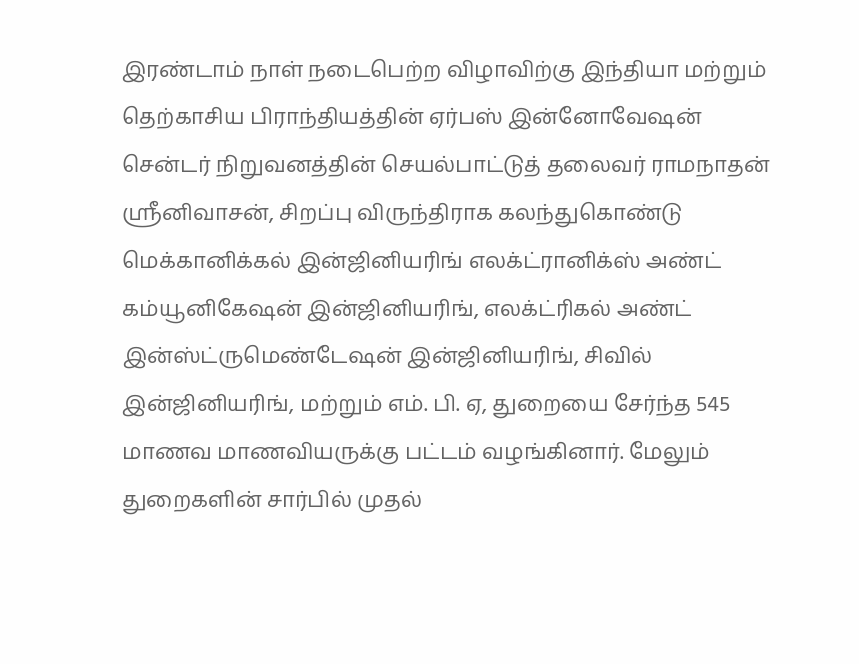இரண்டாம் நாள் நடைபெற்ற விழாவிற்கு இந்தியா மற்றும் தெற்காசிய பிராந்தியத்தின் ஏர்பஸ் இன்னோவேஷன் சென்டர் நிறுவனத்தின் செயல்பாட்டுத் தலைவர் ராமநாதன் ஸ்ரீனிவாசன், சிறப்பு விருந்திராக கலந்துகொண்டு மெக்கானிக்கல் இன்ஜினியரிங் எலக்ட்ரானிக்ஸ் அண்ட் கம்யூனிகேஷன் இன்ஜினியரிங், எலக்ட்ரிகல் அண்ட் இன்ஸ்ட்ருமெண்டேஷன் இன்ஜினியரிங், சிவில் இன்ஜினியரிங், மற்றும் எம். பி. ஏ, துறையை சேர்ந்த 545 மாணவ மாணவியருக்கு பட்டம் வழங்கினார். மேலும் துறைகளின் சார்பில் முதல்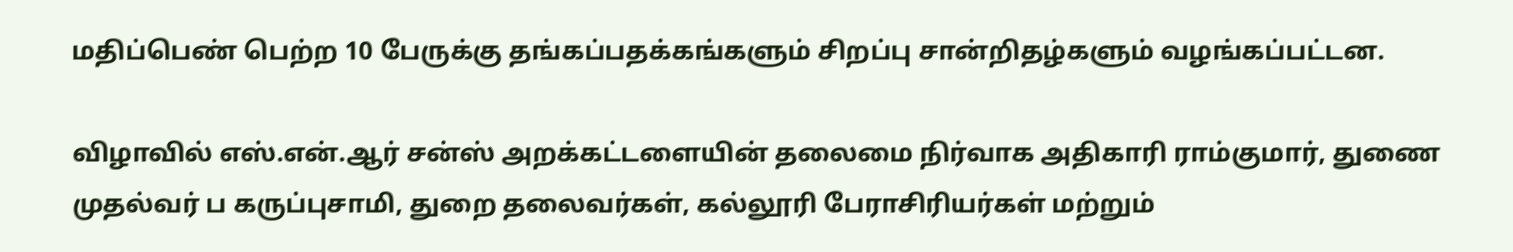மதிப்பெண் பெற்ற 10 பேருக்கு தங்கப்பதக்கங்களும் சிறப்பு சான்றிதழ்களும் வழங்கப்பட்டன.

விழாவில் எஸ்.என்.ஆர் சன்ஸ் அறக்கட்டளையின் தலைமை நிர்வாக அதிகாரி ராம்குமார், துணை முதல்வர் ப கருப்புசாமி, துறை தலைவர்கள், கல்லூரி பேராசிரியர்கள் மற்றும்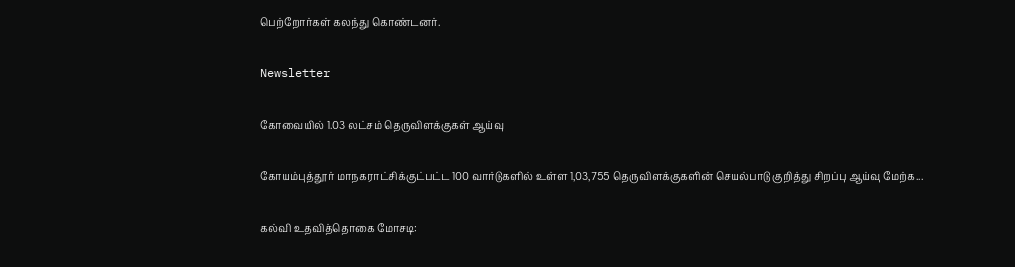பெற்றோர்கள் கலந்து கொண்டனர்.

Newsletter

கோவையில் 1.03 லட்சம் தெருவிளக்குகள் ஆய்வு

கோயம்புத்தூர் மாநகராட்சிக்குட்பட்ட 100 வார்டுகளில் உள்ள 1,03,755 தெருவிளக்குகளின் செயல்பாடு குறித்து சிறப்பு ஆய்வு மேற்க...

கல்வி உதவித்தொகை மோசடி: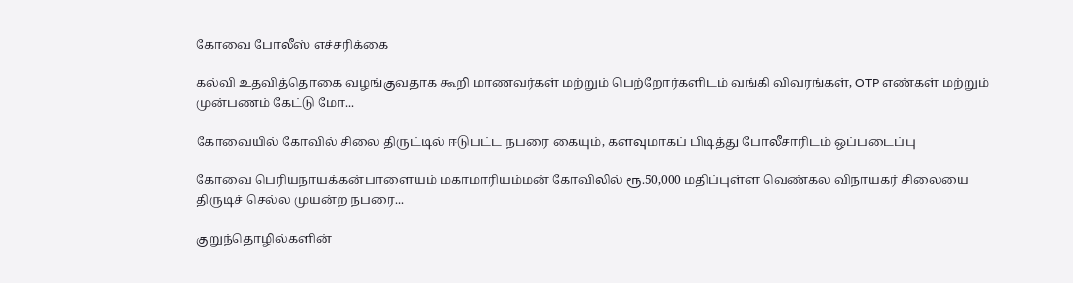கோவை போலீஸ் எச்சரிக்கை

கல்வி உதவித்தொகை வழங்குவதாக கூறி மாணவர்கள் மற்றும் பெற்றோர்களிடம் வங்கி விவரங்கள், OTP எண்கள் மற்றும் முன்பணம் கேட்டு மோ...

கோவையில் கோவில் சிலை திருட்டில் ஈடுபட்ட நபரை கையும், களவுமாகப் பிடித்து போலீசாரிடம் ஒப்படைப்பு

கோவை பெரியநாயக்கன்பாளையம் மகாமாரியம்மன் கோவிலில் ரூ.50,000 மதிப்புள்ள வெண்கல விநாயகர் சிலையை திருடிச் செல்ல முயன்ற நபரை...

குறுந்தொழில்களின்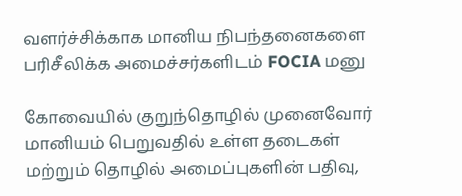வளர்ச்சிக்காக மானிய நிபந்தனைகளை பரிசீலிக்க அமைச்சர்களிடம் FOCIA மனு

கோவையில் குறுந்தொழில் முனைவோர் மானியம் பெறுவதில் உள்ள தடைகள் மற்றும் தொழில் அமைப்புகளின் பதிவு,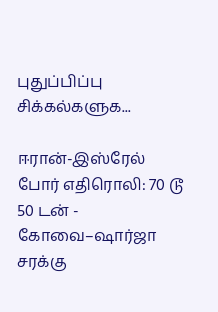புதுப்பிப்பு சிக்கல்களுக...

ஈரான்-இஸ்ரேல் போர் எதிரொலி: 70 டூ 50 டன் - கோவை–ஷார்ஜா சரக்கு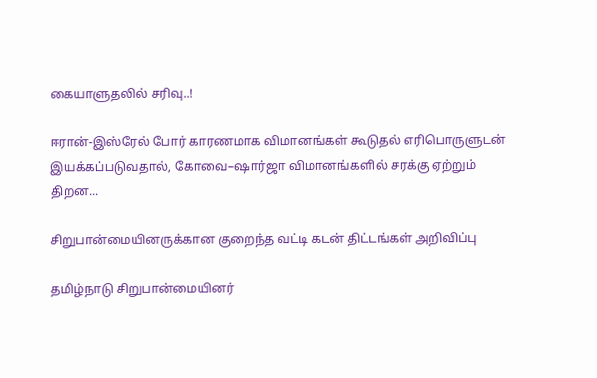கையாளுதலில் சரிவு..!

ஈரான்-இஸ்ரேல் போர் காரணமாக விமானங்கள் கூடுதல் எரிபொருளுடன் இயக்கப்படுவதால், கோவை–ஷார்ஜா விமானங்களில் சரக்கு ஏற்றும் திறன...

சிறுபான்மையினருக்கான குறைந்த வட்டி கடன் திட்டங்கள் அறிவிப்பு

தமிழ்நாடு சிறுபான்மையினர்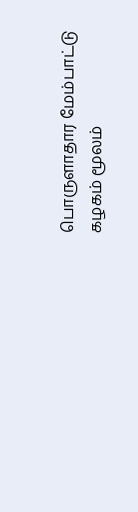பொருளாதார மேம்பாட்டு கழகம் மூலம்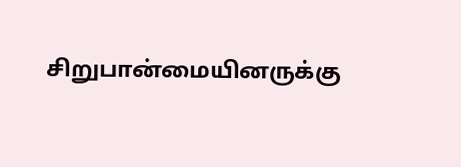சிறுபான்மையினருக்கு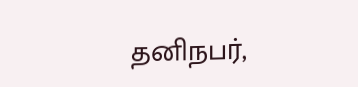தனிநபர்,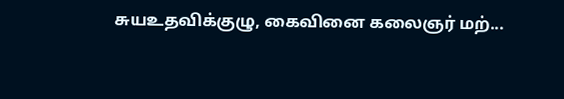சுயஉதவிக்குழு, கைவினை கலைஞர் மற்...